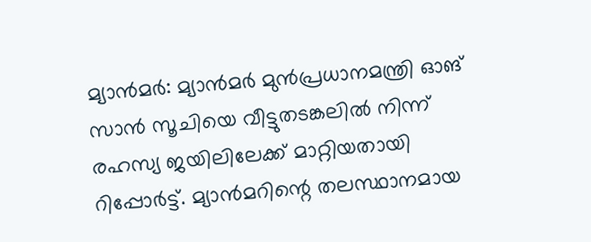മ്യാൻമർ: മ്യാൻമർ മുൻപ്രധാനമന്ത്രി ഓങ് സാൻ സൂചിയെ വീട്ടുതടങ്കലിൽ നിന്ന് രഹസ്യ ജയിലിലേക്ക് മാറ്റിയതായി റിപ്പോർട്ട്. മ്യാൻമറിന്റെ തലസ്ഥാനമായ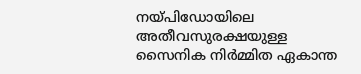നയ്പിഡോയിലെ അതീവസുരക്ഷയുള്ള സൈനിക നിർമ്മിത ഏകാന്ത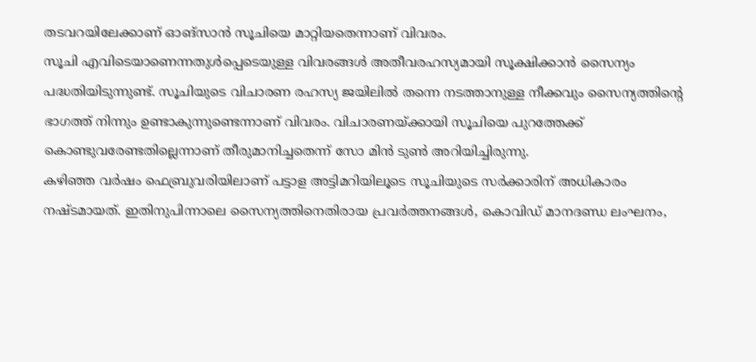തടവറയിലേക്കാണ് ഓങ്സാൻ സൂചിയെ മാറ്റിയതെന്നാണ് വിവരം.
സൂചി എവിടെയാണെന്നതുൾപ്പെടെയുള്ള വിവരങ്ങൾ അതീവരഹസ്യമായി സൂക്ഷിക്കാൻ സൈന്യം പദ്ധതിയിടുന്നുണ്ട്. സൂചിയുടെ വിചാരണ രഹസ്യ ജയിലിൽ തന്നെ നടത്താനുള്ള നീക്കവും സൈന്യത്തിന്റെ ഭാഗത്ത് നിന്നും ഉണ്ടാകുന്നുണ്ടെന്നാണ് വിവരം. വിചാരണയ്ക്കായി സൂചിയെ പുറത്തേക്ക് കൊണ്ടുവരേണ്ടതില്ലെന്നാണ് തീരുമാനിച്ചതെന്ന് സോ മിൻ ടുൺ അറിയിച്ചിരുന്നു.
കഴിഞ്ഞ വർഷം ഫെബ്രുവരിയിലാണ് പട്ടാള അട്ടിമറിയിലൂടെ സൂചിയുടെ സർക്കാരിന് അധികാരം നഷ്ടമായത്. ഇതിനുപിന്നാലെ സൈന്യത്തിനെതിരായ പ്രവർത്തനങ്ങൾ, കൊവിഡ് മാനദണ്ഡ ലംഘനം,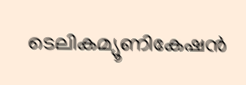ടെലികമ്യൂണികേഷൻ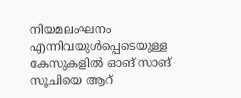നിയമലംഘനം എന്നിവയുൾപ്പെടെയുള്ള കേസുകളിൽ ഓങ് സാങ് സൂചിയെ ആറ്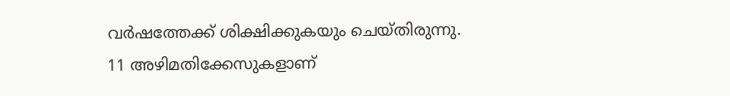വർഷത്തേക്ക് ശിക്ഷിക്കുകയും ചെയ്തിരുന്നു.
11 അഴിമതിക്കേസുകളാണ്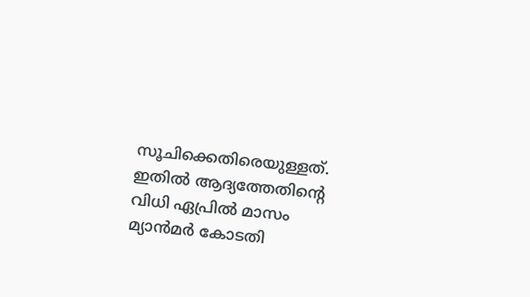സൂചിക്കെതിരെയുള്ളത്. ഇതിൽ ആദ്യത്തേതിന്റെ വിധി ഏപ്രിൽ മാസം മ്യാൻമർ കോടതി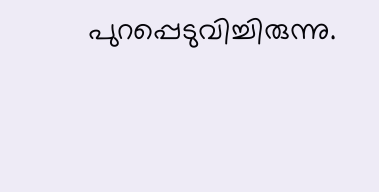പുറപ്പെടുവിച്ചിരുന്നു.